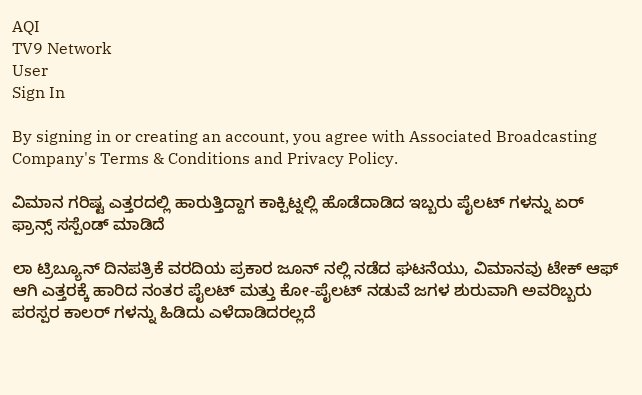AQI
TV9 Network
User
Sign In

By signing in or creating an account, you agree with Associated Broadcasting Company's Terms & Conditions and Privacy Policy.

ವಿಮಾನ ಗರಿಷ್ಟ ಎತ್ತರದಲ್ಲಿ ಹಾರುತ್ತಿದ್ದಾಗ ಕಾಕ್ಪಿಟ್ನಲ್ಲಿ ಹೊಡೆದಾಡಿದ ಇಬ್ಬರು ಪೈಲಟ್ ಗಳನ್ನು ಏರ್ ಫ್ರಾನ್ಸ್ ಸಸ್ಪೆಂಡ್ ಮಾಡಿದೆ

ಲಾ ಟ್ರಿಬ್ಯೂನ್ ದಿನಪತ್ರಿಕೆ ವರದಿಯ ಪ್ರಕಾರ ಜೂನ್ ನಲ್ಲಿ ನಡೆದ ಘಟನೆಯು, ವಿಮಾನವು ಟೇಕ್ ಆಫ್ ಆಗಿ ಎತ್ತರಕ್ಕೆ ಹಾರಿದ ನಂತರ ಪೈಲಟ್ ಮತ್ತು ಕೋ-ಪೈಲಟ್ ನಡುವೆ ಜಗಳ ಶುರುವಾಗಿ ಅವರಿಬ್ಬರು ಪರಸ್ಪರ ಕಾಲರ್ ಗಳನ್ನು ಹಿಡಿದು ಎಳೆದಾಡಿದರಲ್ಲದೆ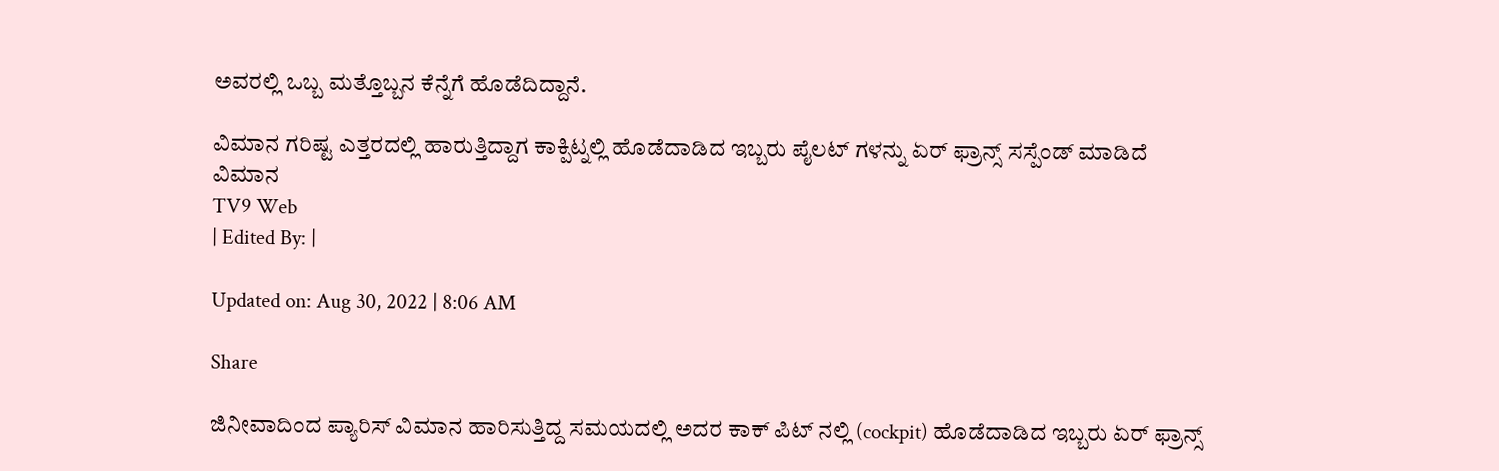ಅವರಲ್ಲಿ ಒಬ್ಬ ಮತ್ತೊಬ್ಬನ ಕೆನ್ನೆಗೆ ಹೊಡೆದಿದ್ದಾನೆ.

ವಿಮಾನ ಗರಿಷ್ಟ ಎತ್ತರದಲ್ಲಿ ಹಾರುತ್ತಿದ್ದಾಗ ಕಾಕ್ಪಿಟ್ನಲ್ಲಿ ಹೊಡೆದಾಡಿದ ಇಬ್ಬರು ಪೈಲಟ್ ಗಳನ್ನು ಏರ್ ಫ್ರಾನ್ಸ್ ಸಸ್ಪೆಂಡ್ ಮಾಡಿದೆ
ವಿಮಾನ
TV9 Web
| Edited By: |

Updated on: Aug 30, 2022 | 8:06 AM

Share

ಜಿನೀವಾದಿಂದ ಪ್ಯಾರಿಸ್ ವಿಮಾನ ಹಾರಿಸುತ್ತಿದ್ದ ಸಮಯದಲ್ಲಿ ಅದರ ಕಾಕ್ ಪಿಟ್ ನಲ್ಲಿ (cockpit) ಹೊಡೆದಾಡಿದ ಇಬ್ಬರು ಏರ್ ಫ್ರಾನ್ಸ್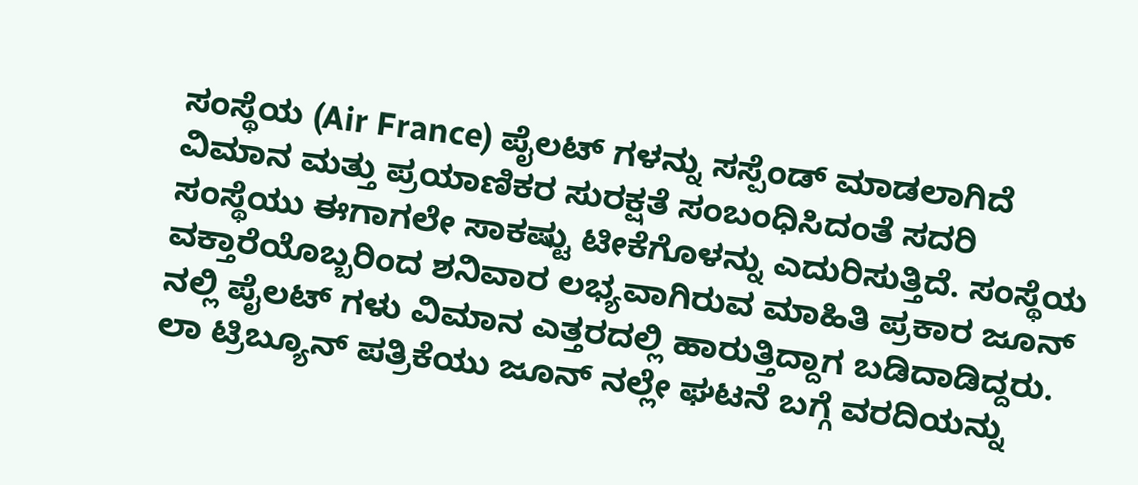ಸಂಸ್ಥೆಯ (Air France) ಪೈಲಟ್ ಗಳನ್ನು ಸಸ್ಪೆಂಡ್ ಮಾಡಲಾಗಿದೆ ವಿಮಾನ ಮತ್ತು ಪ್ರಯಾಣಿಕರ ಸುರಕ್ಷತೆ ಸಂಬಂಧಿಸಿದಂತೆ ಸದರಿ ಸಂಸ್ಥೆಯು ಈಗಾಗಲೇ ಸಾಕಷ್ಟು ಟೀಕೆಗೊಳನ್ನು ಎದುರಿಸುತ್ತಿದೆ. ಸಂಸ್ಥೆಯ ವಕ್ತಾರೆಯೊಬ್ಬರಿಂದ ಶನಿವಾರ ಲಭ್ಯವಾಗಿರುವ ಮಾಹಿತಿ ಪ್ರಕಾರ ಜೂನ್ ನಲ್ಲಿ ಪೈಲಟ್ ಗಳು ವಿಮಾನ ಎತ್ತರದಲ್ಲಿ ಹಾರುತ್ತಿದ್ದಾಗ ಬಡಿದಾಡಿದ್ದರು. ಲಾ ಟ್ರಿಬ್ಯೂನ್ ಪತ್ರಿಕೆಯು ಜೂನ್ ನಲ್ಲೇ ಘಟನೆ ಬಗ್ಗೆ ವರದಿಯನ್ನು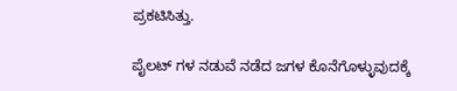ಪ್ರಕಟಿಸಿತ್ತು.

ಪೈಲಟ್ ಗಳ ನಡುವೆ ನಡೆದ ಜಗಳ ಕೊನೆಗೊಳ್ಳುವುದಕ್ಕೆ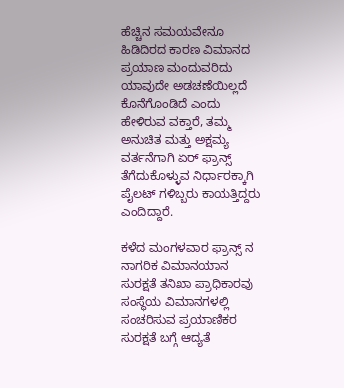ಹೆಚ್ಚಿನ ಸಮಯವೇನೂ ಹಿಡಿದಿರದ ಕಾರಣ ವಿಮಾನದ ಪ್ರಯಾಣ ಮಂದುವರಿದು ಯಾವುದೇ ಅಡಚಣೆಯಿಲ್ಲದೆ ಕೊನೆಗೊಂಡಿದೆ ಎಂದು ಹೇಳಿರುವ ವಕ್ತಾರೆ, ತಮ್ಮ ಅನುಚಿತ ಮತ್ತು ಅಕ್ಷಮ್ಯ ವರ್ತನೆಗಾಗಿ ಏರ್ ಫ್ರಾನ್ಸ್ ತೆಗೆದುಕೊಳ್ಳುವ ನಿರ್ಧಾರಕ್ಕಾಗಿ ಪೈಲಟ್ ಗಳಿಬ್ಬರು ಕಾಯತ್ತಿದ್ದರು ಎಂದಿದ್ದಾರೆ.

ಕಳೆದ ಮಂಗಳವಾರ ಫ್ರಾನ್ಸ್ ನ ನಾಗರಿಕ ವಿಮಾನಯಾನ ಸುರಕ್ಷತೆ ತನಿಖಾ ಪ್ರಾಧಿಕಾರವು ಸಂಸ್ಥೆಯ ವಿಮಾನಗಳಲ್ಲಿ ಸಂಚರಿಸುವ ಪ್ರಯಾಣಿಕರ ಸುರಕ್ಷತೆ ಬಗ್ಗೆ ಆದ್ಯತೆ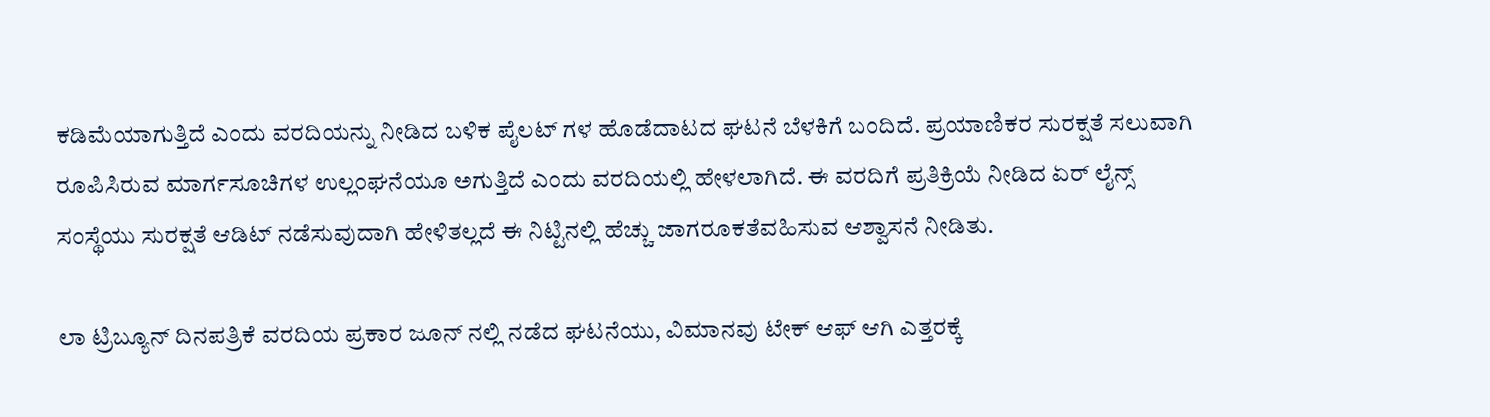ಕಡಿಮೆಯಾಗುತ್ತಿದೆ ಎಂದು ವರದಿಯನ್ನು ನೀಡಿದ ಬಳಿಕ ಪೈಲಟ್ ಗಳ ಹೊಡೆದಾಟದ ಘಟನೆ ಬೆಳಕಿಗೆ ಬಂದಿದೆ. ಪ್ರಯಾಣಿಕರ ಸುರಕ್ಷತೆ ಸಲುವಾಗಿ ರೂಪಿಸಿರುವ ಮಾರ್ಗಸೂಚಿಗಳ ಉಲ್ಲಂಘನೆಯೂ ಅಗುತ್ತಿದೆ ಎಂದು ವರದಿಯಲ್ಲಿ ಹೇಳಲಾಗಿದೆ. ಈ ವರದಿಗೆ ಪ್ರತಿಕ್ರಿಯೆ ನೀಡಿದ ಏರ್ ಲೈನ್ಸ್ ಸಂಸ್ಥೆಯು ಸುರಕ್ಷತೆ ಆಡಿಟ್ ನಡೆಸುವುದಾಗಿ ಹೇಳಿತಲ್ಲದೆ ಈ ನಿಟ್ಟಿನಲ್ಲಿ ಹೆಚ್ಚು ಜಾಗರೂಕತೆವಹಿಸುವ ಆಶ್ವಾಸನೆ ನೀಡಿತು.

ಲಾ ಟ್ರಿಬ್ಯೂನ್ ದಿನಪತ್ರಿಕೆ ವರದಿಯ ಪ್ರಕಾರ ಜೂನ್ ನಲ್ಲಿ ನಡೆದ ಘಟನೆಯು, ವಿಮಾನವು ಟೇಕ್ ಆಫ್ ಆಗಿ ಎತ್ತರಕ್ಕೆ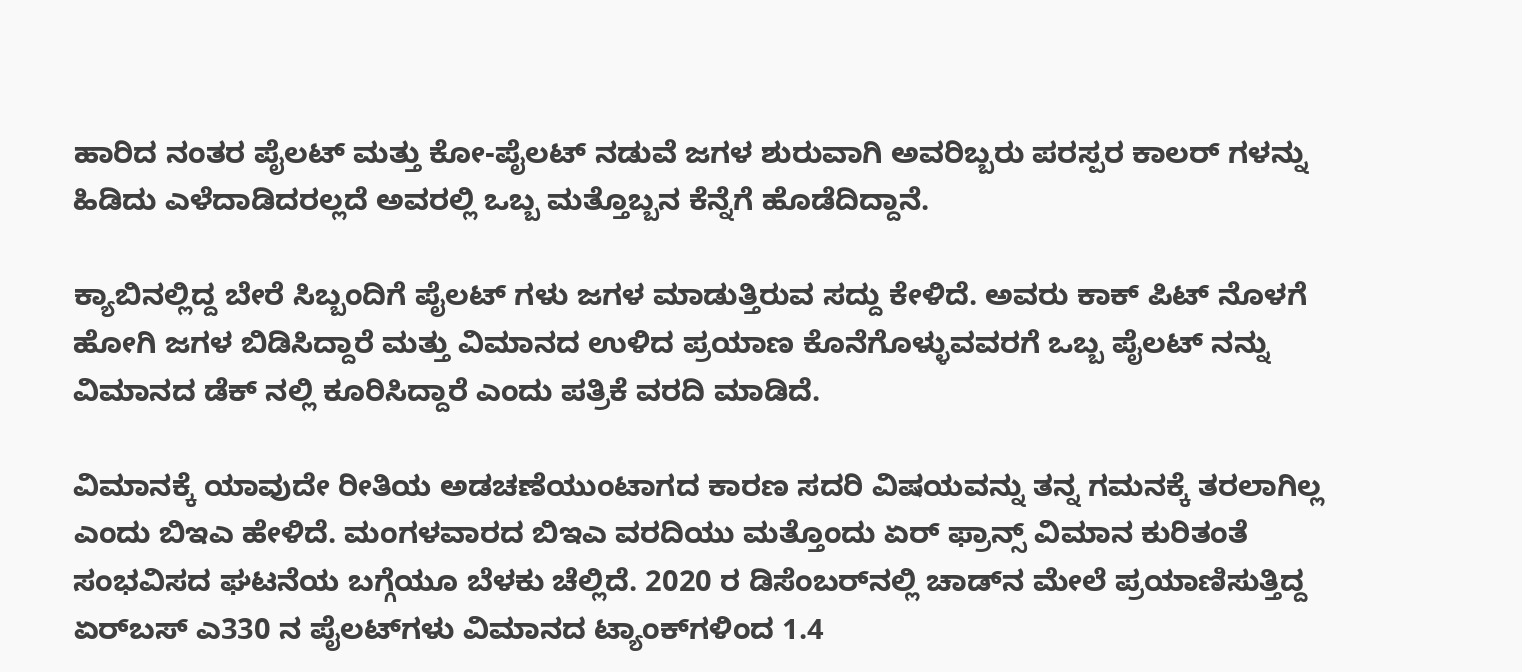ಹಾರಿದ ನಂತರ ಪೈಲಟ್ ಮತ್ತು ಕೋ-ಪೈಲಟ್ ನಡುವೆ ಜಗಳ ಶುರುವಾಗಿ ಅವರಿಬ್ಬರು ಪರಸ್ಪರ ಕಾಲರ್ ಗಳನ್ನು ಹಿಡಿದು ಎಳೆದಾಡಿದರಲ್ಲದೆ ಅವರಲ್ಲಿ ಒಬ್ಬ ಮತ್ತೊಬ್ಬನ ಕೆನ್ನೆಗೆ ಹೊಡೆದಿದ್ದಾನೆ.

ಕ್ಯಾಬಿನಲ್ಲಿದ್ದ ಬೇರೆ ಸಿಬ್ಬಂದಿಗೆ ಪೈಲಟ್ ಗಳು ಜಗಳ ಮಾಡುತ್ತಿರುವ ಸದ್ದು ಕೇಳಿದೆ. ಅವರು ಕಾಕ್ ಪಿಟ್ ನೊಳಗೆ ಹೋಗಿ ಜಗಳ ಬಿಡಿಸಿದ್ದಾರೆ ಮತ್ತು ವಿಮಾನದ ಉಳಿದ ಪ್ರಯಾಣ ಕೊನೆಗೊಳ್ಳುವವರಗೆ ಒಬ್ಬ ಪೈಲಟ್ ನನ್ನು ವಿಮಾನದ ಡೆಕ್ ನಲ್ಲಿ ಕೂರಿಸಿದ್ದಾರೆ ಎಂದು ಪತ್ರಿಕೆ ವರದಿ ಮಾಡಿದೆ.

ವಿಮಾನಕ್ಕೆ ಯಾವುದೇ ರೀತಿಯ ಅಡಚಣೆಯುಂಟಾಗದ ಕಾರಣ ಸದರಿ ವಿಷಯವನ್ನು ತನ್ನ ಗಮನಕ್ಕೆ ತರಲಾಗಿಲ್ಲ ಎಂದು ಬಿಇಎ ಹೇಳಿದೆ. ಮಂಗಳವಾರದ ಬಿಇಎ ವರದಿಯು ಮತ್ತೊಂದು ಏರ್ ಫ್ರಾನ್ಸ್ ವಿಮಾನ ಕುರಿತಂತೆ ಸಂಭವಿಸದ ಘಟನೆಯ ಬಗ್ಗೆಯೂ ಬೆಳಕು ಚೆಲ್ಲಿದೆ. 2020 ರ ಡಿಸೆಂಬರ್‌ನಲ್ಲಿ ಚಾಡ್‌ನ ಮೇಲೆ ಪ್ರಯಾಣಿಸುತ್ತಿದ್ದ ಏರ್‌ಬಸ್ ಎ330 ನ ಪೈಲಟ್‌ಗಳು ವಿಮಾನದ ಟ್ಯಾಂಕ್‌ಗಳಿಂದ 1.4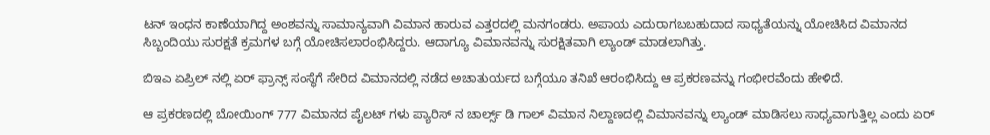ಟನ್ ಇಂಧನ ಕಾಣೆಯಾಗಿದ್ದ ಅಂಶವನ್ನು ಸಾಮಾನ್ಯವಾಗಿ ವಿಮಾನ ಹಾರುವ ಎತ್ತರದಲ್ಲಿ ಮನಗಂಡರು. ಅಪಾಯ ಎದುರಾಗಬಬಹುದಾದ ಸಾಧ್ಯತೆಯನ್ನು ಯೋಚಿಸಿದ ವಿಮಾನದ ಸಿಬ್ಬಂದಿಯು ಸುರಕ್ಷತೆ ಕ್ರಮಗಳ ಬಗ್ಗೆ ಯೋಚಿಸಲಾರಂಭಿಸಿದ್ದರು. ಆದಾಗ್ಯೂ ವಿಮಾನವನ್ನು ಸುರಕ್ಷಿತವಾಗಿ ಲ್ಯಾಂಡ್ ಮಾಡಲಾಗಿತ್ತು.

ಬಿಇಎ ಏಪ್ರಿಲ್ ನಲ್ಲಿ ಏರ್ ಫ್ರಾನ್ಸ್ ಸಂಸ್ಥೆಗೆ ಸೇರಿದ ವಿಮಾನದಲ್ಲಿ ನಡೆದ ಅಚಾತುರ್ಯದ ಬಗ್ಗೆಯೂ ತನಿಖೆ ಆರಂಭಿಸಿದ್ದು ಆ ಪ್ರಕರಣವನ್ನು ಗಂಭೀರವೆಂದು ಹೇಳಿದೆ.

ಆ ಪ್ರಕರಣದಲ್ಲಿ ಬೋಯಿಂಗ್ 777 ವಿಮಾನದ ಪೈಲಟ್ ಗಳು ಪ್ಯಾರಿಸ್ ನ ಚಾರ್ಲ್ಸ್ ಡಿ ಗಾಲ್ ವಿಮಾನ ನಿಲ್ದಾಣದಲ್ಲಿ ವಿಮಾನವನ್ನು ಲ್ಯಾಂಡ್ ಮಾಡಿಸಲು ಸಾಧ್ಯವಾಗುತ್ತಿಲ್ಲ ಎಂದು ಏರ್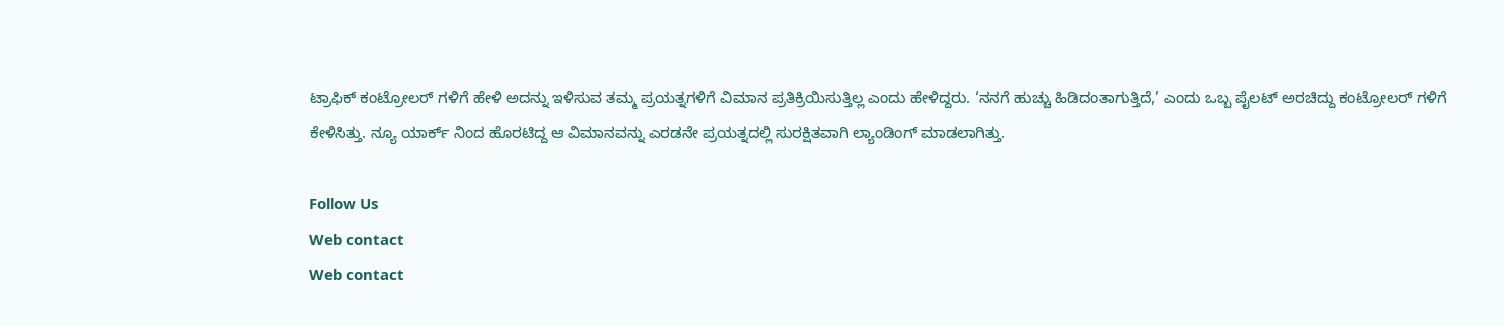ಟ್ರಾಫಿಕ್ ಕಂಟ್ರೋಲರ್ ಗಳಿಗೆ ಹೇಳಿ ಅದನ್ನು ಇಳಿಸುವ ತಮ್ಮ ಪ್ರಯತ್ನಗಳಿಗೆ ವಿಮಾನ ಪ್ರತಿಕ್ರಿಯಿಸುತ್ತಿಲ್ಲ ಎಂದು ಹೇಳಿದ್ದರು. ‘ನನಗೆ ಹುಚ್ಚು ಹಿಡಿದಂತಾಗುತ್ತಿದೆ,’ ಎಂದು ಒಬ್ಬ ಪೈಲಟ್ ಅರಚಿದ್ದು ಕಂಟ್ರೋಲರ್ ಗಳಿಗೆ ಕೇಳಿಸಿತ್ತು. ನ್ಯೂ ಯಾರ್ಕ್ ನಿಂದ ಹೊರಟಿದ್ದ ಆ ವಿಮಾನವನ್ನು ಎರಡನೇ ಪ್ರಯತ್ನದಲ್ಲಿ ಸುರಕ್ಷಿತವಾಗಿ ಲ್ಯಾಂಡಿಂಗ್ ಮಾಡಲಾಗಿತ್ತು.

Follow Us
Web contact
Web contact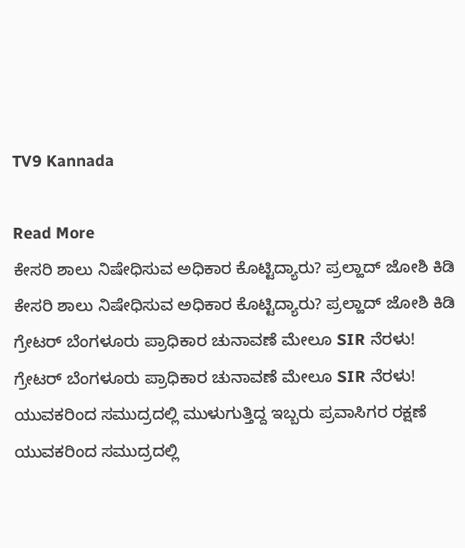TV9 Kannada

Read More
ಕೇಸರಿ ಶಾಲು ನಿಷೇಧಿಸುವ ಅಧಿಕಾರ ಕೊಟ್ಟಿದ್ಯಾರು? ಪ್ರಲ್ಹಾದ್ ಜೋಶಿ ಕಿಡಿ
ಕೇಸರಿ ಶಾಲು ನಿಷೇಧಿಸುವ ಅಧಿಕಾರ ಕೊಟ್ಟಿದ್ಯಾರು? ಪ್ರಲ್ಹಾದ್ ಜೋಶಿ ಕಿಡಿ
ಗ್ರೇಟರ್ ಬೆಂಗಳೂರು ಪ್ರಾಧಿಕಾರ ಚುನಾವಣೆ ಮೇಲೂ SIR ನೆರಳು!
ಗ್ರೇಟರ್ ಬೆಂಗಳೂರು ಪ್ರಾಧಿಕಾರ ಚುನಾವಣೆ ಮೇಲೂ SIR ನೆರಳು!
ಯುವಕರಿಂದ ಸಮುದ್ರದಲ್ಲಿ ಮುಳುಗುತ್ತಿದ್ದ ಇಬ್ಬರು ಪ್ರವಾಸಿಗರ ರಕ್ಷಣೆ
ಯುವಕರಿಂದ ಸಮುದ್ರದಲ್ಲಿ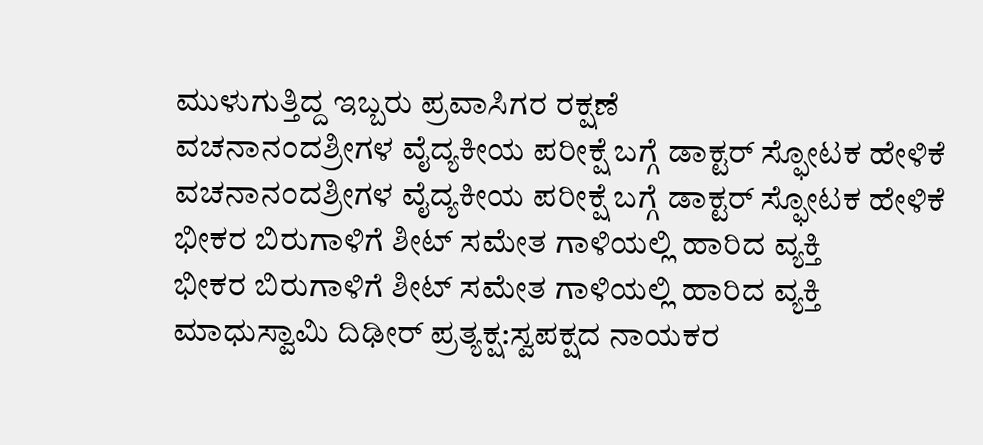ಮುಳುಗುತ್ತಿದ್ದ ಇಬ್ಬರು ಪ್ರವಾಸಿಗರ ರಕ್ಷಣೆ
ವಚನಾನಂದಶ್ರೀಗಳ ವೈದ್ಯಕೀಯ ಪರೀಕ್ಷೆ ಬಗ್ಗೆ ಡಾಕ್ಟರ್ ಸ್ಫೋಟಕ ಹೇಳಿಕೆ
ವಚನಾನಂದಶ್ರೀಗಳ ವೈದ್ಯಕೀಯ ಪರೀಕ್ಷೆ ಬಗ್ಗೆ ಡಾಕ್ಟರ್ ಸ್ಫೋಟಕ ಹೇಳಿಕೆ
ಭೀಕರ ಬಿರುಗಾಳಿಗೆ ಶೀಟ್ ಸಮೇತ ಗಾಳಿಯಲ್ಲಿ ಹಾರಿದ ವ್ಯಕ್ತಿ
ಭೀಕರ ಬಿರುಗಾಳಿಗೆ ಶೀಟ್ ಸಮೇತ ಗಾಳಿಯಲ್ಲಿ ಹಾರಿದ ವ್ಯಕ್ತಿ
ಮಾಧುಸ್ವಾಮಿ ದಿಢೀರ್ ಪ್ರತ್ಯಕ್ಷ:ಸ್ವಪಕ್ಷದ ನಾಯಕರ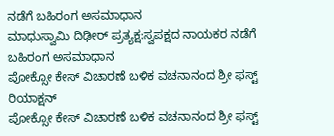ನಡೆಗೆ ಬಹಿರಂಗ ಅಸಮಾಧಾನ
ಮಾಧುಸ್ವಾಮಿ ದಿಢೀರ್ ಪ್ರತ್ಯಕ್ಷ:ಸ್ವಪಕ್ಷದ ನಾಯಕರ ನಡೆಗೆ ಬಹಿರಂಗ ಅಸಮಾಧಾನ
ಪೋಕ್ಸೋ ಕೇಸ್ ವಿಚಾರಣೆ ಬಳಿಕ ವಚನಾನಂದ ಶ್ರೀ ಫಸ್ಟ್ ರಿಯಾಕ್ಷನ್
ಪೋಕ್ಸೋ ಕೇಸ್ ವಿಚಾರಣೆ ಬಳಿಕ ವಚನಾನಂದ ಶ್ರೀ ಫಸ್ಟ್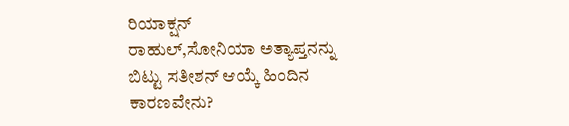ರಿಯಾಕ್ಷನ್
ರಾಹುಲ್,ಸೋನಿಯಾ ಅತ್ಯಾಪ್ತನನ್ನು ಬಿಟ್ಟು ಸತೀಶನ್ ಆಯ್ಕೆ ಹಿಂದಿನ ಕಾರಣವೇನು?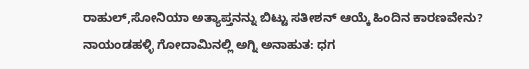ರಾಹುಲ್,ಸೋನಿಯಾ ಅತ್ಯಾಪ್ತನನ್ನು ಬಿಟ್ಟು ಸತೀಶನ್ ಆಯ್ಕೆ ಹಿಂದಿನ ಕಾರಣವೇನು?
ನಾಯಂಡಹಳ್ಳಿ ಗೋದಾಮಿನಲ್ಲಿ ಅಗ್ನಿ ಅನಾಹುತ: ಧಗ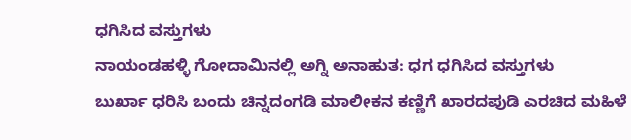ಧಗಿಸಿದ ವಸ್ತುಗಳು
ನಾಯಂಡಹಳ್ಳಿ ಗೋದಾಮಿನಲ್ಲಿ ಅಗ್ನಿ ಅನಾಹುತ: ಧಗ ಧಗಿಸಿದ ವಸ್ತುಗಳು
ಬುರ್ಖಾ ಧರಿಸಿ ಬಂದು ಚಿನ್ನದಂಗಡಿ ಮಾಲೀಕನ ಕಣ್ಣಿಗೆ ಖಾರದಪುಡಿ ಎರಚಿದ ಮಹಿಳೆ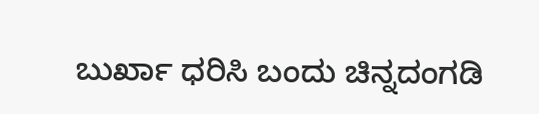ಬುರ್ಖಾ ಧರಿಸಿ ಬಂದು ಚಿನ್ನದಂಗಡಿ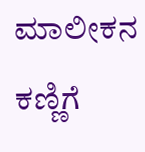ಮಾಲೀಕನ ಕಣ್ಣಿಗೆ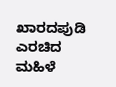ಖಾರದಪುಡಿ ಎರಚಿದ ಮಹಿಳೆ